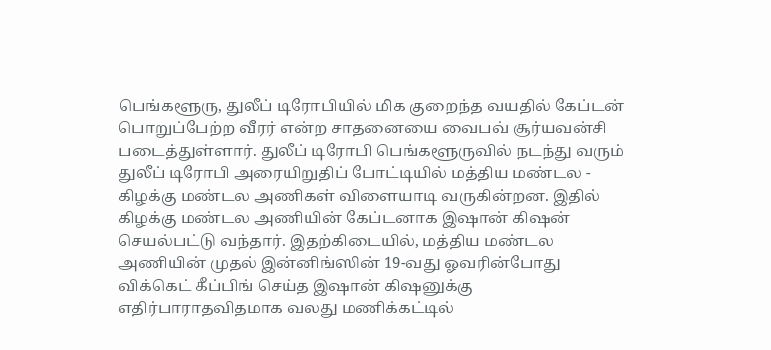பெங்களூரு, துலீப் டிரோபியில் மிக குறைந்த வயதில் கேப்டன் பொறுப்பேற்ற வீரர் என்ற சாதனையை வைபவ் சூர்யவன்சி படைத்துள்ளார். துலீப் டிரோபி பெங்களூருவில் நடந்து வரும் துலீப் டிரோபி அரையிறுதிப் போட்டியில் மத்திய மண்டல - கிழக்கு மண்டல அணிகள் விளையாடி வருகின்றன. இதில் கிழக்கு மண்டல அணியின் கேப்டனாக இஷான் கிஷன் செயல்பட்டு வந்தார். இதற்கிடையில், மத்திய மண்டல அணியின் முதல் இன்னிங்ஸின் 19-வது ஓவரின்போது விக்கெட் கீப்பிங் செய்த இஷான் கிஷனுக்கு எதிர்பாராதவிதமாக வலது மணிக்கட்டில்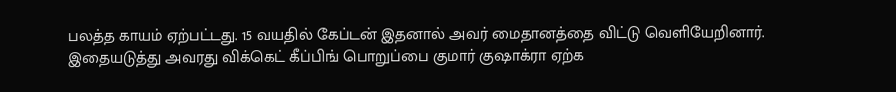பலத்த காயம் ஏற்பட்டது. 15 வயதில் கேப்டன் இதனால் அவர் மைதானத்தை விட்டு வெளியேறினார். இதையடுத்து அவரது விக்கெட் கீப்பிங் பொறுப்பை குமார் குஷாக்ரா ஏற்க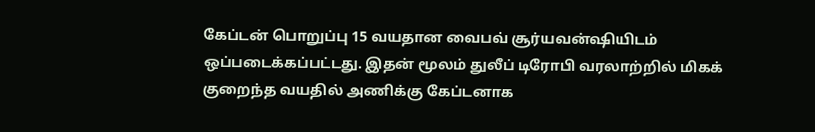கேப்டன் பொறுப்பு 15 வயதான வைபவ் சூர்யவன்ஷியிடம் ஒப்படைக்கப்பட்டது. இதன் மூலம் துலீப் டிரோபி வரலாற்றில் மிகக் குறைந்த வயதில் அணிக்கு கேப்டனாக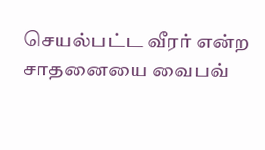செயல்பட்ட வீரர் என்ற சாதனையை வைபவ்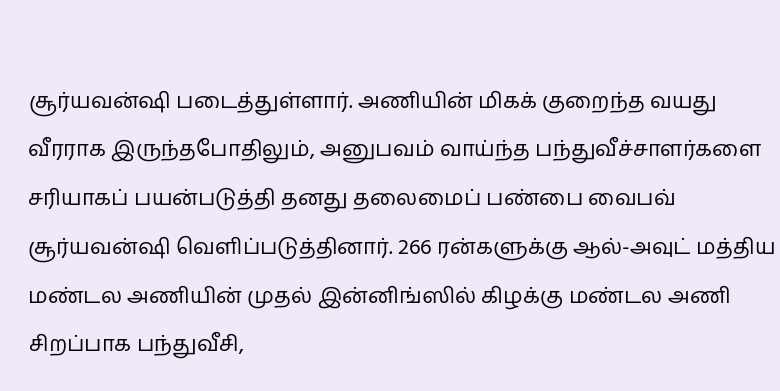சூர்யவன்ஷி படைத்துள்ளார். அணியின் மிகக் குறைந்த வயது வீரராக இருந்தபோதிலும், அனுபவம் வாய்ந்த பந்துவீச்சாளர்களை சரியாகப் பயன்படுத்தி தனது தலைமைப் பண்பை வைபவ் சூர்யவன்ஷி வெளிப்படுத்தினார். 266 ரன்களுக்கு ஆல்-அவுட் மத்திய மண்டல அணியின் முதல் இன்னிங்ஸில் கிழக்கு மண்டல அணி சிறப்பாக பந்துவீசி,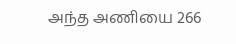அந்த அணியை 266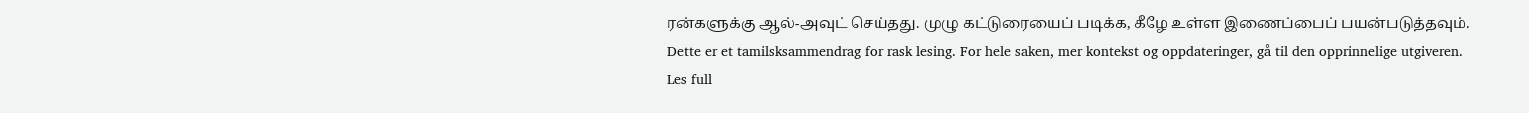ரன்களுக்கு ஆல்-அவுட் செய்தது. முழு கட்டுரையைப் படிக்க, கீழே உள்ள இணைப்பைப் பயன்படுத்தவும்.
Dette er et tamilsksammendrag for rask lesing. For hele saken, mer kontekst og oppdateringer, gå til den opprinnelige utgiveren.
Les full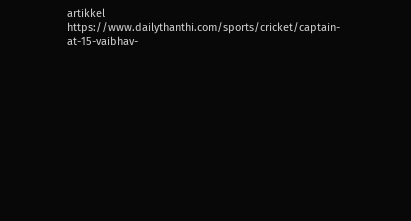artikkel
https://www.dailythanthi.com/sports/cricket/captain-at-15-vaibhav-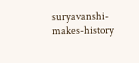suryavanshi-makes-history